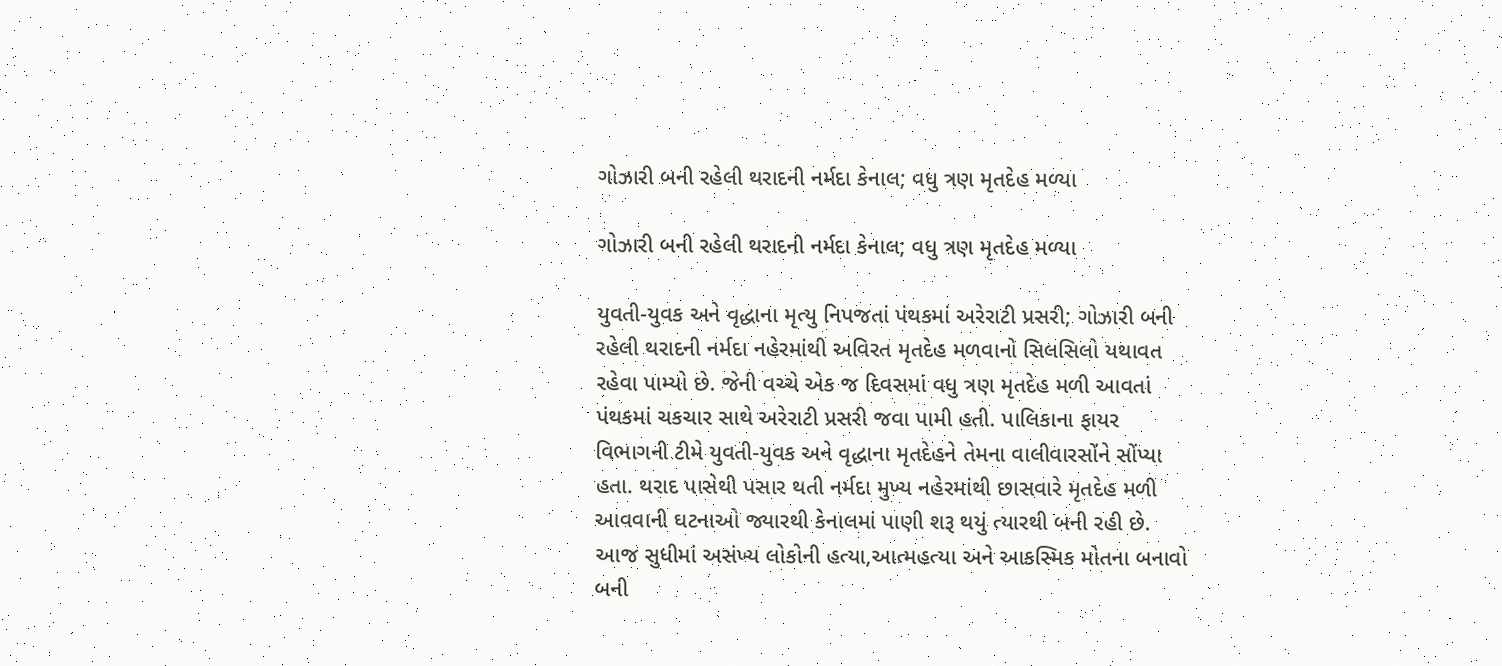ગોઝારી બની રહેલી થરાદની નર્મદા કેનાલ; વધુ ત્રણ મૃતદેહ મળ્યા

ગોઝારી બની રહેલી થરાદની નર્મદા કેનાલ; વધુ ત્રણ મૃતદેહ મળ્યા

યુવતી-યુવક અને વૃદ્ધાના મૃત્યુ નિપજતાં પંથકમાં અરેરાટી પ્રસરી; ગોઝારી બની રહેલી થરાદની નર્મદા નહેરમાંથી અવિરત મૃતદેહ મળવાનો સિલસિલો યથાવત રહેવા પામ્યો છે. જેની વચ્ચે એક જ દિવસમાં વધુ ત્રણ મૃતદેહ મળી આવતાં પંથકમાં ચકચાર સાથે અરેરાટી પ્રસરી જવા પામી હતી. પાલિકાના ફાયર વિભાગની ટીમે યુવતી-યુવક અને વૃદ્ધાના મૃતદેહને તેમના વાલીવારસોંને સોંપ્યા હતા. થરાદ પાસેથી પસાર થતી નર્મદા મુખ્ય નહેરમાંથી છાસવારે મૃતદેહ મળી આવવાની ઘટનાઓ જ્યારથી કેનાલમાં પાણી શરૂ થયું ત્યારથી બની રહી છે. આજ સુધીમાં અસંખ્ય લોકોની હત્યા,આત્મહત્યા અને આકસ્મિક મોતના બનાવો બની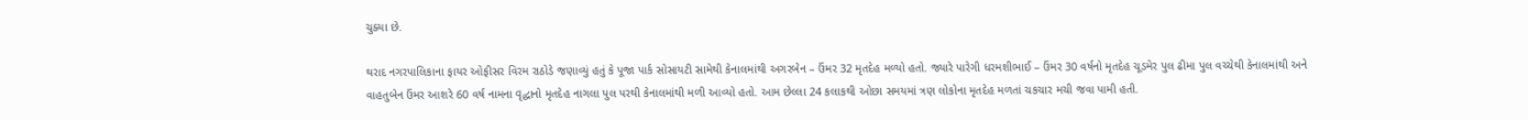ચુક્યા છે.

થરાદ નગરપાલિકાના ફાયર ઓફીસર વિરમ રાઠોડે જણાવ્યું હતું કે પૂજા પાર્ક સોસાયટી સામેથી કેનાલમાંથી અગરબેન – ઉંમર 32 મૃતદેહ મળ્યો હતો. જ્યારે પારેગી ધરમશીભાઈ – ઉંમર 30 વર્ષનો મૃતદેહ ચૂડમેર પુલ ઢીમા પુલ વચ્ચેથી કેનાલમાંથી અને વાહતુબેન ઉંમર આશરે 60 વર્ષ નામના વૃદ્ધાનો મૃતદેહ નાગલા પુલ પરથી કેનાલમાંથી મળી આવ્યો હતો. આમ છેલ્લા 24 કલાકથી ઓછા સમયમાં ત્રણ લોકોના મૃતદેહ મળતાં ચકચાર મચી જવા પામી હતી.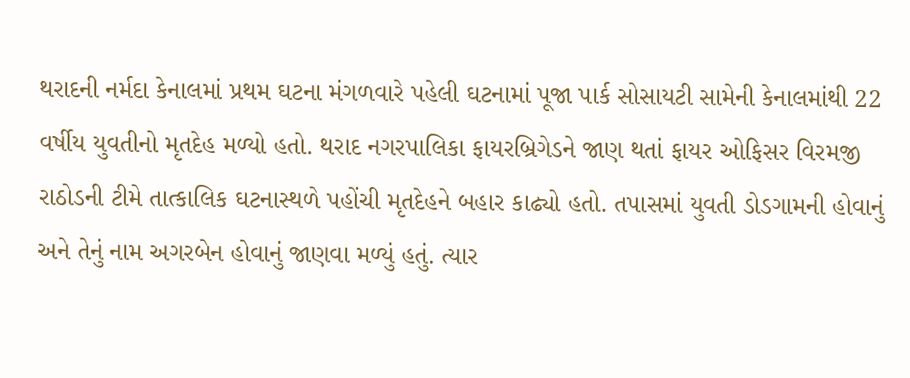થરાદની નર્મદા કેનાલમાં પ્રથમ ઘટના મંગળવારે પહેલી ઘટનામાં પૂજા પાર્ક સોસાયટી સામેની કેનાલમાંથી 22 વર્ષીય યુવતીનો મૃતદેહ મળ્યો હતો. થરાદ નગરપાલિકા ફાયરબ્રિગેડને જાણ થતાં ફાયર ઓફિસર વિરમજી રાઠોડની ટીમે તાત્કાલિક ઘટનાસ્થળે પહોંચી મૃતદેહને બહાર કાઢ્યો હતો. તપાસમાં યુવતી ડોડગામની હોવાનું અને તેનું નામ અગરબેન હોવાનું જાણવા મળ્યું હતું. ત્યાર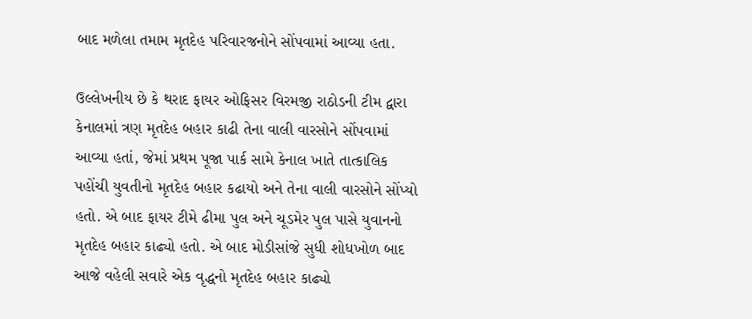બાદ મળેલા તમામ મૃતદેહ પરિવારજનોને સોંપવામાં આવ્યા હતા.

ઉલ્લેખનીય છે કે થરાદ ફાયર ઓફિસર વિરમજી રાઠોડની ટીમ દ્વારા કેનાલમાં ત્રણ મૃતદેહ બહાર કાઢી તેના વાલી વારસોને સોંપવામાં આવ્યા હતાં, જેમાં પ્રથમ પૂજા પાર્ક સામે કેનાલ ખાતે તાત્કાલિક પહોંચી યુવતીનો મૃતદેહ બહાર કઢાયો અને તેના વાલી વારસોને સોંપ્યો હતો. એ બાદ ફાયર ટીમે ઢીમા પુલ અને ચૂડમેર પુલ પાસે યુવાનનો મૃતદેહ બહાર કાઢ્યો હતો. એ બાદ મોડીસાંજે સુધી શોધખોળ બાદ આજે વહેલી સવારે એક વૃદ્ધનો મૃતદેહ બહાર કાઢ્યો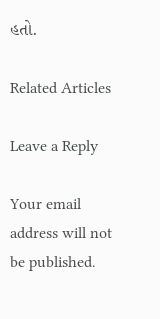હતો.

Related Articles

Leave a Reply

Your email address will not be published.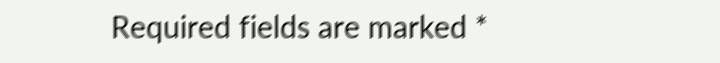Required fields are marked *